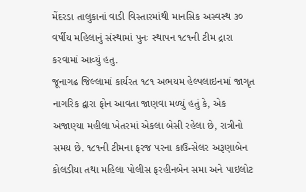મેંદરડા તાલુકાનાં વાડી વિસ્તારમાંથી માનસિક અસ્વસ્થ ૩૦ વર્ષીય મહિલાનું સંસ્થામાં પુનઃ સ્થાપન ૧૮૧ની ટીમ દ્રારા કરવામાં આવ્યું હતુ.
જૂનાગઢ જિલ્લામાં કાર્યરત ૧૮૧ અભયમ હેલ્પલાઇનમાં જાગૃત નાગરિક દ્વારા ફોન આવતા જાણવા મળ્યું હતું કે, એક અજાણ્યા મહીલા ખેતરમાં એકલા બેસી રહેલા છે, રાત્રીનો સમય છે. ૧૮૧ની ટીમના ફરજ પરના કાઉન્સેલર અરૂણાબેન કોલડીયા તથા મહિલા પોલીસ ફરહીનબેન સમા અને પાઇલોટ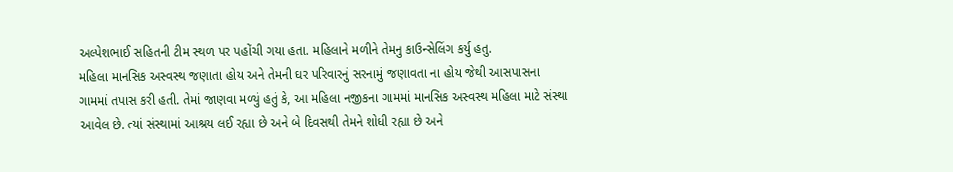અલ્પેશભાઈ સહિતની ટીમ સ્થળ પર પહોંચી ગયા હતા. મહિલાને મળીને તેમનુ કાઉન્સેલિંગ કર્યુ હતુ.
મહિલા માનસિક અસ્વસ્થ જણાતા હોય અને તેમની ઘર પરિવારનું સરનામું જણાવતા ના હોય જેથી આસપાસના ગામમાં તપાસ કરી હતી. તેમાં જાણવા મળ્યું હતું કે, આ મહિલા નજીકના ગામમાં માનસિક અસ્વસ્થ મહિલા માટે સંસ્થા આવેલ છે. ત્યાં સંસ્થામાં આશ્રય લઈ રહ્યા છે અને બે દિવસથી તેમને શોધી રહ્યા છે અને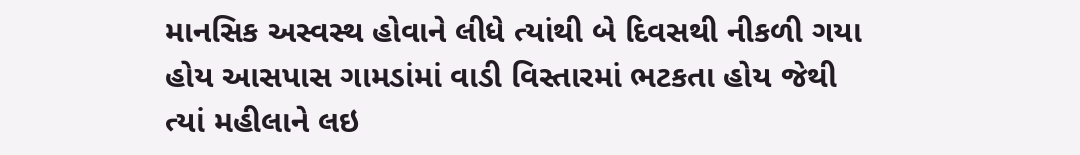માનસિક અસ્વસ્થ હોવાને લીધે ત્યાંથી બે દિવસથી નીકળી ગયા હોય આસપાસ ગામડાંમાં વાડી વિસ્તારમાં ભટકતા હોય જેથી ત્યાં મહીલાને લઇ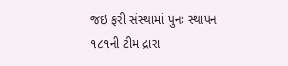જઇ ફરી સંસ્થામાં પુનઃ સ્થાપન ૧૮૧ની ટીમ દ્રારા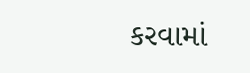કરવામાં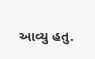આવ્યુ હતુ.